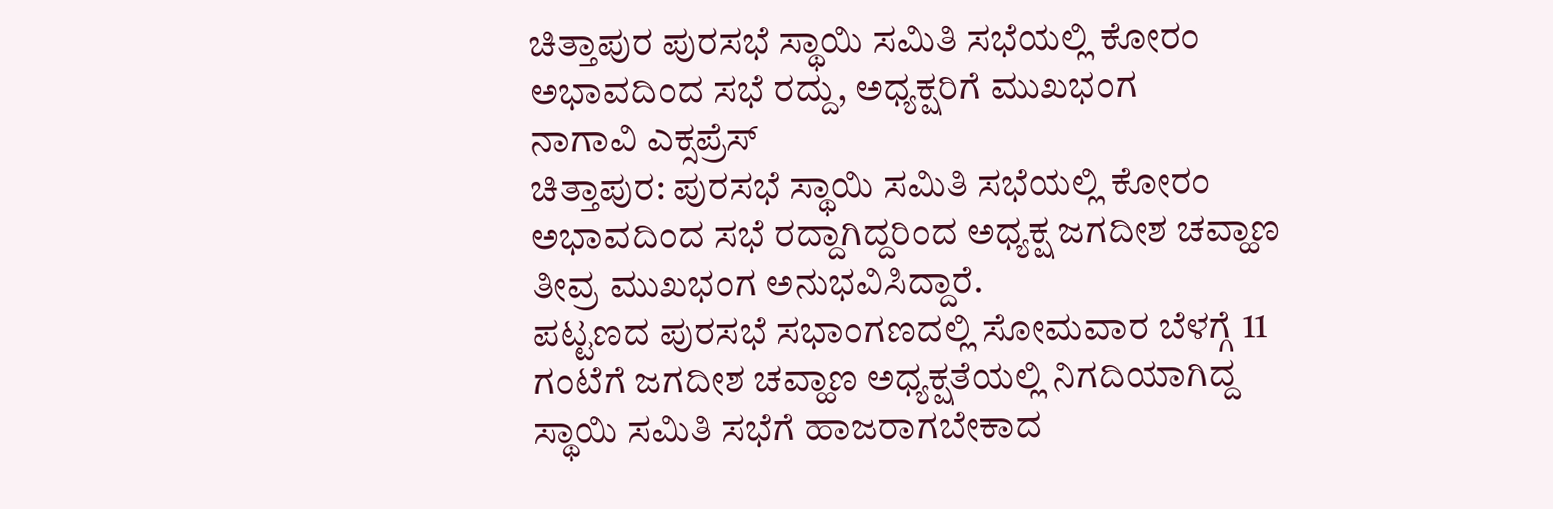ಚಿತ್ತಾಪುರ ಪುರಸಭೆ ಸ್ಥಾಯಿ ಸಮಿತಿ ಸಭೆಯಲ್ಲಿ ಕೋರಂ ಅಭಾವದಿಂದ ಸಭೆ ರದ್ದು, ಅಧ್ಯಕ್ಷರಿಗೆ ಮುಖಭಂಗ
ನಾಗಾವಿ ಎಕ್ಸಪ್ರೆಸ್
ಚಿತ್ತಾಪುರ: ಪುರಸಭೆ ಸ್ಥಾಯಿ ಸಮಿತಿ ಸಭೆಯಲ್ಲಿ ಕೋರಂ ಅಭಾವದಿಂದ ಸಭೆ ರದ್ದಾಗಿದ್ದರಿಂದ ಅಧ್ಯಕ್ಷ ಜಗದೀಶ ಚವ್ಹಾಣ ತೀವ್ರ ಮುಖಭಂಗ ಅನುಭವಿಸಿದ್ದಾರೆ.
ಪಟ್ಟಣದ ಪುರಸಭೆ ಸಭಾಂಗಣದಲ್ಲಿ ಸೋಮವಾರ ಬೆಳಗ್ಗೆ 11 ಗಂಟೆಗೆ ಜಗದೀಶ ಚವ್ಹಾಣ ಅಧ್ಯಕ್ಷತೆಯಲ್ಲಿ ನಿಗದಿಯಾಗಿದ್ದ ಸ್ಥಾಯಿ ಸಮಿತಿ ಸಭೆಗೆ ಹಾಜರಾಗಬೇಕಾದ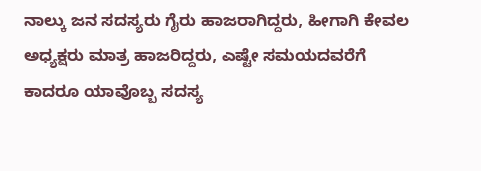ನಾಲ್ಕು ಜನ ಸದಸ್ಯರು ಗೈರು ಹಾಜರಾಗಿದ್ದರು, ಹೀಗಾಗಿ ಕೇವಲ ಅಧ್ಯಕ್ಷರು ಮಾತ್ರ ಹಾಜರಿದ್ದರು, ಎಷ್ಟೇ ಸಮಯದವರೆಗೆ ಕಾದರೂ ಯಾವೊಬ್ಬ ಸದಸ್ಯ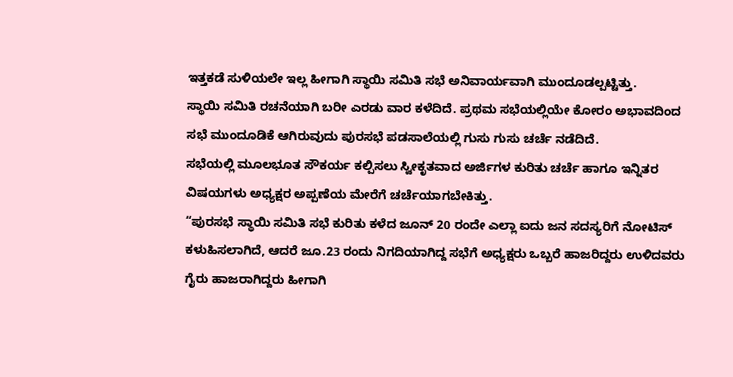ಇತ್ತಕಡೆ ಸುಳಿಯಲೇ ಇಲ್ಲ ಹೀಗಾಗಿ ಸ್ಥಾಯಿ ಸಮಿತಿ ಸಭೆ ಅನಿವಾರ್ಯವಾಗಿ ಮುಂದೂಡಲ್ಪಟ್ಟಿತ್ತು.
ಸ್ಥಾಯಿ ಸಮಿತಿ ರಚನೆಯಾಗಿ ಬರೀ ಎರಡು ವಾರ ಕಳೆದಿದೆ. ಪ್ರಥಮ ಸಭೆಯಲ್ಲಿಯೇ ಕೋರಂ ಅಭಾವದಿಂದ ಸಭೆ ಮುಂದೂಡಿಕೆ ಆಗಿರುವುದು ಪುರಸಭೆ ಪಡಸಾಲೆಯಲ್ಲಿ ಗುಸು ಗುಸು ಚರ್ಚೆ ನಡೆದಿದೆ.
ಸಭೆಯಲ್ಲಿ ಮೂಲಭೂತ ಸೌಕರ್ಯ ಕಲ್ಪಿಸಲು ಸ್ವೀಕೃತವಾದ ಅರ್ಜಿಗಳ ಕುರಿತು ಚರ್ಚೆ ಹಾಗೂ ಇನ್ನಿತರ ವಿಷಯಗಳು ಅಧ್ಯಕ್ಷರ ಅಪ್ಪಣೆಯ ಮೇರೆಗೆ ಚರ್ಚೆಯಾಗಬೇಕಿತ್ತು.
“ಪುರಸಭೆ ಸ್ಥಾಯಿ ಸಮಿತಿ ಸಭೆ ಕುರಿತು ಕಳೆದ ಜೂನ್ 20 ರಂದೇ ಎಲ್ಲಾ ಐದು ಜನ ಸದಸ್ಯರಿಗೆ ನೋಟಿಸ್ ಕಳುಹಿಸಲಾಗಿದೆ, ಆದರೆ ಜೂ.23 ರಂದು ನಿಗದಿಯಾಗಿದ್ದ ಸಭೆಗೆ ಅಧ್ಯಕ್ಷರು ಒಬ್ಬರೆ ಹಾಜರಿದ್ದರು ಉಳಿದವರು ಗೈರು ಹಾಜರಾಗಿದ್ದರು ಹೀಗಾಗಿ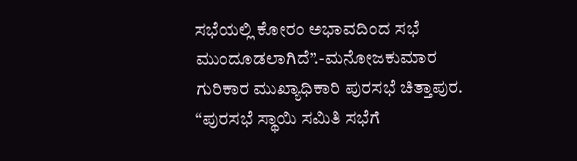ಸಭೆಯಲ್ಲಿ ಕೋರಂ ಅಭಾವದಿಂದ ಸಭೆ ಮುಂದೂಡಲಾಗಿದೆ”.-ಮನೋಜಕುಮಾರ ಗುರಿಕಾರ ಮುಖ್ಯಾಧಿಕಾರಿ ಪುರಸಭೆ ಚಿತ್ತಾಪುರ.
“ಪುರಸಭೆ ಸ್ಥಾಯಿ ಸಮಿತಿ ಸಭೆಗೆ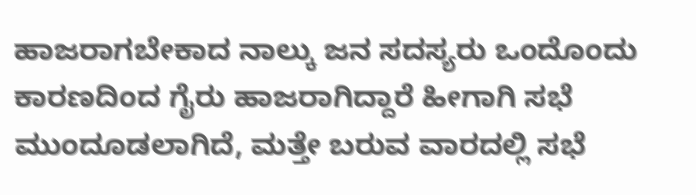ಹಾಜರಾಗಬೇಕಾದ ನಾಲ್ಕು ಜನ ಸದಸ್ಯರು ಒಂದೊಂದು ಕಾರಣದಿಂದ ಗೈರು ಹಾಜರಾಗಿದ್ದಾರೆ ಹೀಗಾಗಿ ಸಭೆ ಮುಂದೂಡಲಾಗಿದೆ, ಮತ್ತೇ ಬರುವ ವಾರದಲ್ಲಿ ಸಭೆ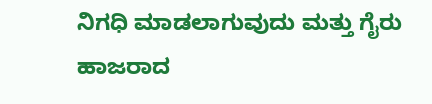ನಿಗಧಿ ಮಾಡಲಾಗುವುದು ಮತ್ತು ಗೈರು ಹಾಜರಾದ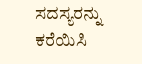ಸದಸ್ಯರನ್ನು ಕರೆಯಿಸಿ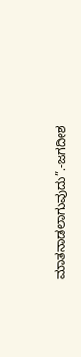ಮಾತನಾಡಲಾಗುವುದು”.-ಜಗದೀಶ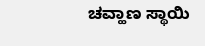ಚವ್ಹಾಣ ಸ್ಥಾಯಿ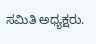ಸಮಿತಿ ಅಧ್ಯಕ್ಷರು.